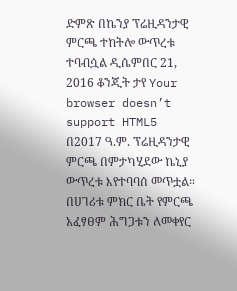ድምጽ በኬንያ ፕሬዚዳንታዊ ምርጫ ተከትሎ ውጥረቱ ተባብሷል ዲሴምበር 21, 2016 ቆንጂት ታየ Your browser doesn’t support HTML5 በ2017 ዓ.ም. ፕሬዚዳንታዊ ምርጫ በምታካሂደው ኬኒያ ውጥረቱ እየተባባሰ መጥቷል። በሀገሪቱ ምክር ቤት የምርጫ አፈፃፀም ሕግጋቱን ለመቀየር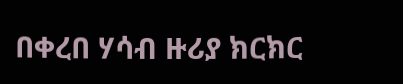በቀረበ ሃሳብ ዙሪያ ክርክር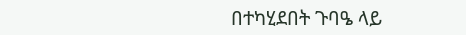በተካሂደበት ጉባዔ ላይ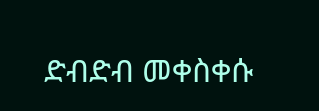ድብድብ መቀስቀሱ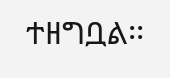ተዘግቧል፡፡